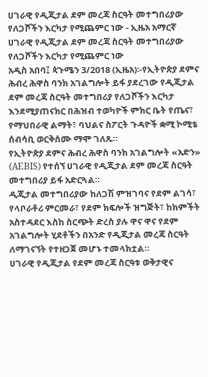ሀገራዊ የዲጂታል ደም መረጃ ስርዓት መተግበሪያው የለጋሾችን እርካታ የሚጨምር ነው - ኢዜአ አማርኛ
ሀገራዊ የዲጂታል ደም መረጃ ስርዓት መተግበሪያው የለጋሾችን እርካታ የሚጨምር ነው
አዲስ አበባ፤ ጳጉሜን 3/2018 (ኢዜአ)፡-የኢትዮጵያ ደምና ሕብረ ሕዋስ ባንክ አገልግሎት ይፋ ያደረገው የዲጂታል ደም መረጃ ስርዓት መተግበሪያ የለጋሾችን እርካታ እንደሚያጠናክር በሕዝብ ተወካዮች ምክር ቤት የጤና፣ የማህበራዊ ልማት፣ ባህልና ስፖርት ጉዳዮች ቋሚ ኮሚቴ ሰብሳቢ ወርቅሰሙ ማሞ ገለጹ።
የኢትዮጵያ ደምና ሕብረ ሕዋስ ባንክ አገልግሎት «አድን» (AEBIS) የተሰኘ ሀገራዊ የዲጂታል ደም መረጃ ስርዓት መተግበሪያ ይፋ አድርጓል።
ዲጂታል መተግበሪያው ከለጋሽ ምዝገባና የደም ልገሳ፣ የላቦራቶሪ ምርመራ፣ የደም ክፍሎች ዝግጅት፣ ከክምችት አስተዳደር እስከ ስርጭት ድረስ ያሉ ዋና ዋና የደም አገልግሎት ሂደቶችን በአንድ የዲጂታል መረጃ ስርዓት ለማገናኘት የተዘጋጀ መሆኑ ተመላክቷል።
ሀገራዊ የዲጂታል የደም መረጃ ስርዓቱ ወቅታዊና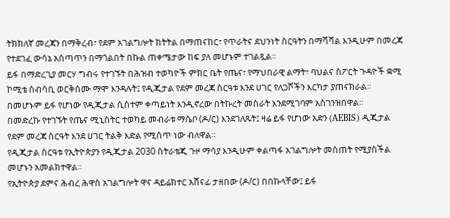ትክክለኛ መረጃን በማቅረብ፣ የደም አገልግሎት ክትትል በማጠናከር፣ የጥራትና ደህንነት ስርዓትን በማሻሻል እንዲሁም በመረጃ የተደገፈ ውሳኔ አሰጣጥን በማጎልበት በኩል ጠቀሜታው ከፍ ያለ መሆኑም ተገልጿል።
ይፋ በማድረጊያ መርሃ ግብሩ የተገኙት በሕዝብ ተወካዮች ምክር ቤት የጤና፣ የማህበራዊ ልማት፣ ባህልና ስፖርት ጉዳዮች ቋሚ ኮሚቴ ሰብሳቢ ወርቅሰሙ ማሞ እንዳሉት፤ የዲጂታል የደም መረጃ ስርዓቱ እንደ ሀገር የለጋሾችን እርካታ ያጠናክራል።
በመሆኑም ይፋ የሆነው የዲጂታል ሲስተም ቀጣይነት እንዲኖረው በትኩረት መስራት እንደሚገባም አስገንዝበዋል።
በመድረኩ የተገኙት የጤና ሚኒስትር ተወካይ መብራቱ ማሴቦ (ዶ/ር) እንደገለጹት፤ ዛሬ ይፋ የሆነው አድን (AEBIS) ዲጂታል የደም መረጃ ስርዓት እንደ ሀገር ትልቅ እድል የሚሰጥ ነው ብለዋል።
የዲጂታል ስርዓቱ የኢትዮጵያን የዲጂታል 2030 ስትራቴጂ ጉዞ ማሳያ እንዲሁም ቀልጣፋ አገልግሎት መስጠት የሚያስችል መሆኑን አመልክተዋል።
የኢትዮጵያ ደምና ሕብረ ሕዋስ አገልግሎት ዋና ዳይሬክተር አሸናፊ ታዘበው (ዶ/ር) በበኩላቸው፤ ይፋ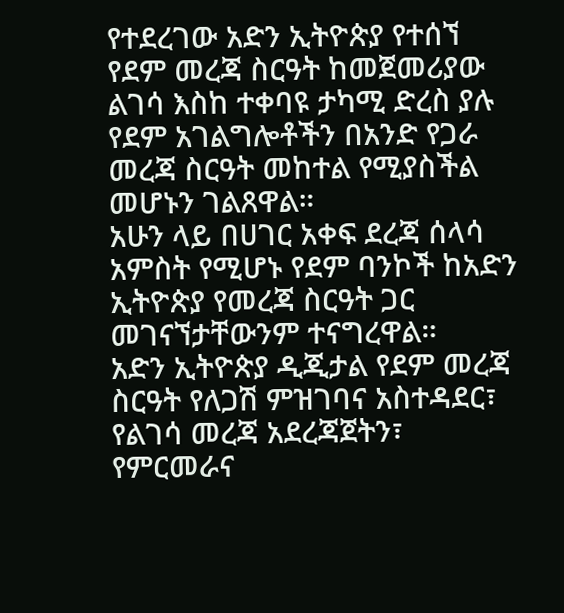የተደረገው አድን ኢትዮጵያ የተሰኘ የደም መረጃ ስርዓት ከመጀመሪያው ልገሳ እስከ ተቀባዩ ታካሚ ድረስ ያሉ የደም አገልግሎቶችን በአንድ የጋራ መረጃ ስርዓት መከተል የሚያስችል መሆኑን ገልጸዋል።
አሁን ላይ በሀገር አቀፍ ደረጃ ሰላሳ አምስት የሚሆኑ የደም ባንኮች ከአድን ኢትዮጵያ የመረጃ ስርዓት ጋር መገናኘታቸውንም ተናግረዋል።
አድን ኢትዮጵያ ዲጂታል የደም መረጃ ስርዓት የለጋሽ ምዝገባና አስተዳደር፣ የልገሳ መረጃ አደረጃጀትን፣ የምርመራና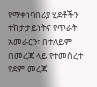የማቀነባበሪያ ሂደቶችን ተከታታይነትና የጥራት አመራርን፣ በተለይም በመረጃ ላይ የተመሰረተ የደም መረጃ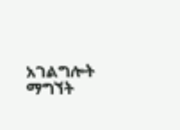አገልግሎት ማግኘት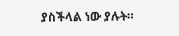ያስችላል ነው ያሉት።